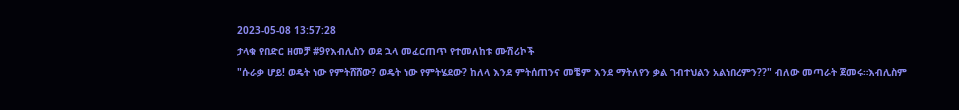2023-05-08 13:57:28
ታላቁ የበድር ዘመቻ #9የእብሊስን ወደ ኋላ መፈርጠጥ የተመለከቱ ሙሽሪኮች
"ሱራቃ ሆይ! ወዴት ነው የምትሸሸው? ወዴት ነው የምትሄደው? ከለላ እንደ ምትሰጠንና መቼም እንደ ማትለየን ቃል ገብተህልን አልነበረምን??" ብለው መጣራት ጀመሩ።እብሊስም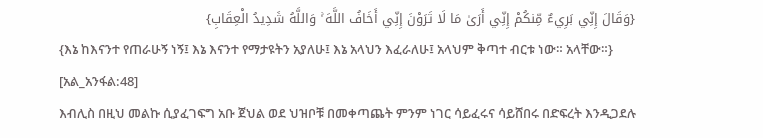{وَقَالَ إِنِّي بَرِيءٌ مِّنكُمْ إِنِّي أَرَىٰ مَا لَا تَرَوْنَ إِنِّي أَخَافُ اللَّهَ ۚ وَاللَّهُ شَدِيدُ الْعِقَابِ}
{እኔ ከእናንተ የጠራሁኝ ነኝ፤ እኔ እናንተ የማታዩትን አያለሁ፤ እኔ አላህን እፈራለሁ፤ አላህም ቅጣተ ብርቱ ነው። አላቸው።} [አል_አንፋል:48]
እብሊስ በዚህ መልኩ ሲያፈገፍግ አቡ ጀህል ወደ ህዝቦቹ በመቀጣጨት ምንም ነገር ሳይፈሩና ሳይሸበሩ በድፍረት እንዲጋደሉ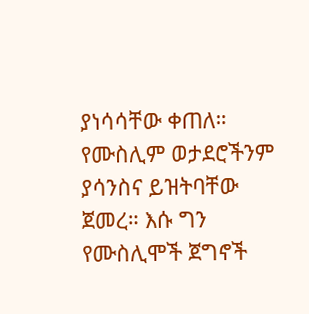ያነሳሳቸው ቀጠለ። የሙስሊም ወታደሮችንም ያሳንስና ይዝትባቸው ጀመረ። እሱ ግን የሙስሊሞች ጀግኖች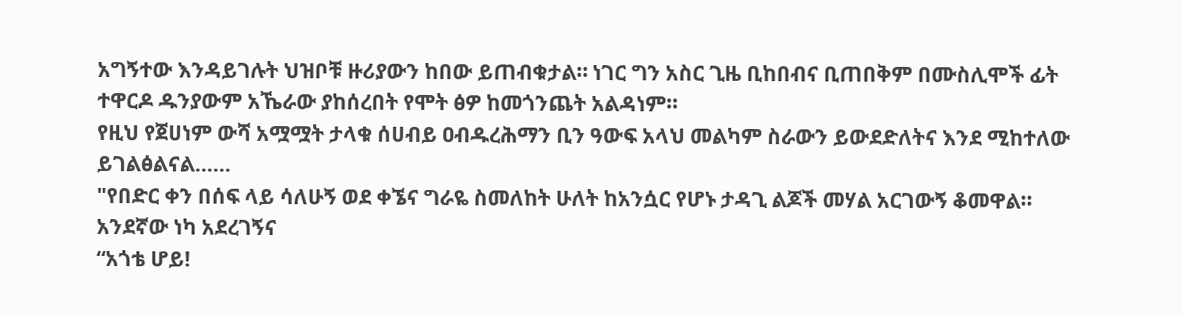አግኝተው እንዳይገሉት ህዝቦቹ ዙሪያውን ከበው ይጠብቁታል። ነገር ግን አስር ጊዜ ቢከበብና ቢጠበቅም በሙስሊሞች ፊት ተዋርዶ ዱንያውም አኼራው ያከሰረበት የሞት ፅዎ ከመጎንጨት አልዳነም።
የዚህ የጀሀነም ውሻ አሟሟት ታላቁ ሰሀብይ ዐብዱረሕማን ቢን ዓውፍ አላህ መልካም ስራውን ይውደድለትና እንደ ሚከተለው ይገልፅልናል……
"የበድር ቀን በሰፍ ላይ ሳለሁኝ ወደ ቀኜና ግራዬ ስመለከት ሁለት ከአንሷር የሆኑ ታዳጊ ልጆች መሃል አርገውኝ ቆመዋል። አንደኛው ነካ አደረገኝና
“አጎቴ ሆይ!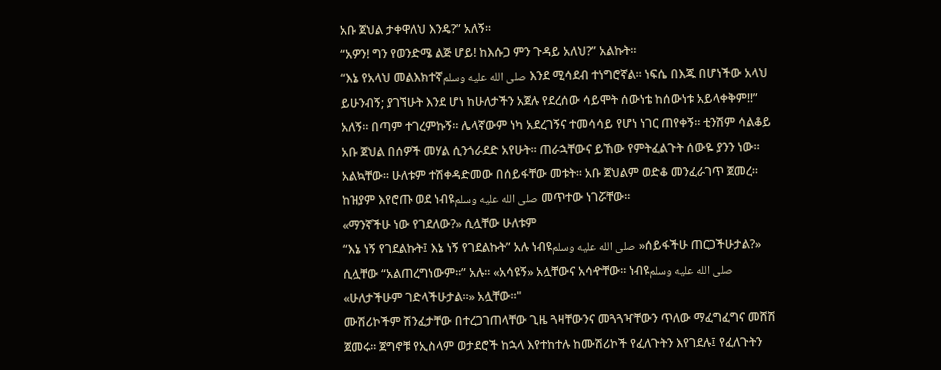አቡ ጀህል ታቀዋለህ እንዴ?” አለኝ።
“አዎን! ግን የወንድሜ ልጅ ሆይ! ከእሱጋ ምን ጉዳይ አለህ?” አልኩት።
“እኔ የአላህ መልእክተኛصلى الله عليه وسلم እንደ ሚሳደብ ተነግሮኛል። ነፍሴ በእጁ በሆነችው አላህ ይሁንብኝ; ያገኘሁት እንደ ሆነ ከሁለታችን አጀሉ የደረሰው ሳይሞት ሰውነቴ ከሰውነቱ አይላቀቅም!!” አለኝ። በጣም ተገረምኩኝ። ሌላኛውም ነካ አደረገኝና ተመሳሳይ የሆነ ነገር ጠየቀኝ። ቲንሽም ሳልቆይ አቡ ጀህል በሰዎች መሃል ሲንጎራደድ አየሁት። ጠራኋቸውና ይኸው የምትፈልጉት ሰውዬ ያንን ነው። አልኳቸው። ሁለቱም ተሽቀዳድመው በሰይፋቸው መቱት። አቡ ጀህልም ወድቆ መንፈራገጥ ጀመረ። ከዝያም እየሮጡ ወደ ነብዩصلى الله عليه وسلم መጥተው ነገሯቸው።
«ማንኛችሁ ነው የገደለው?» ሲሏቸው ሁለቱም
“እኔ ነኝ የገደልኩት፤ እኔ ነኝ የገደልኩት” አሉ ነብዩصلى الله عليه وسلم »ሰይፋችሁ ጠርጋችሁታል?» ሲሏቸው “አልጠረግነውም።” አሉ። «አሳዩኝ» አሏቸውና አሳዯቸው። ነብዩصلى الله عليه وسلم «ሁለታችሁም ገድላችሁታል።» አሏቸው።"
ሙሽሪኮችም ሽንፈታቸው በተረጋገጠላቸው ጊዜ ጓዛቸውንና መጓጓዣቸውን ጥለው ማፈግፈግና መሸሽ ጀመሩ። ጀግኖቹ የኢስላም ወታደሮች ከኋላ እየተከተሉ ከሙሽሪኮች የፈለጉትን እየገደሉ፤ የፈለጉትን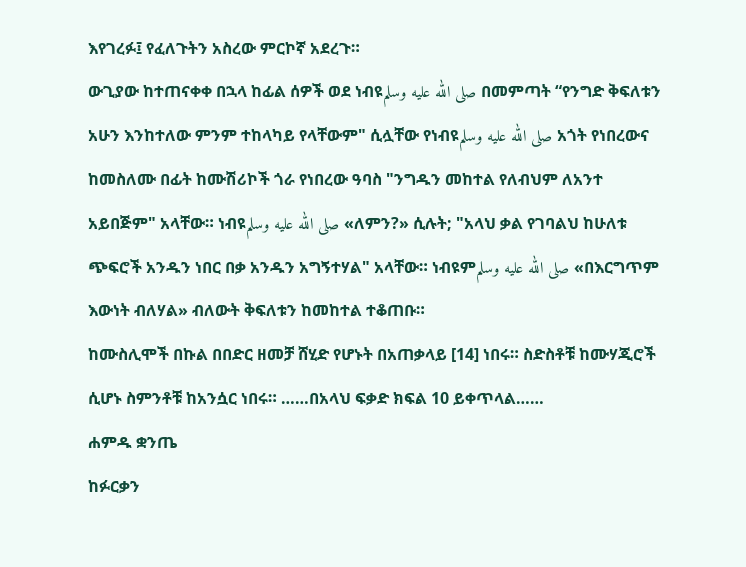እየገረፉ፤ የፈለጉትን አስረው ምርኮኛ አደረጉ።
ውጊያው ከተጠናቀቀ በኋላ ከፊል ሰዎች ወደ ነብዩصلى الله عليه وسلم በመምጣት “የንግድ ቅፍለቱን አሁን እንከተለው ምንም ተከላካይ የላቸውም" ሲሏቸው የነብዩصلى الله عليه وسلم አጎት የነበረውና ከመስለሙ በፊት ከሙሽሪኮች ጎራ የነበረው ዓባስ "ንግዱን መከተል የለብህም ለአንተ አይበጅም" አላቸው። ነብዩصلى الله عليه وسلم «ለምን?» ሲሉት; "አላህ ቃል የገባልህ ከሁለቱ ጭፍሮች አንዱን ነበር በቃ አንዱን አግኝተሃል" አላቸው። ነብዩምصلى الله عليه وسلم «በእርግጥም እውነት ብለሃል» ብለውት ቅፍለቱን ከመከተል ተቆጠቡ።
ከሙስሊሞች በኩል በበድር ዘመቻ ሸሂድ የሆኑት በአጠቃላይ [14] ነበሩ። ስድስቶቹ ከሙሃጂሮች ሲሆኑ ስምንቶቹ ከአንሷር ነበሩ። ……በአላህ ፍቃድ ክፍል 10 ይቀጥላል……
ሐምዱ ቋንጤ
ከፉርቃን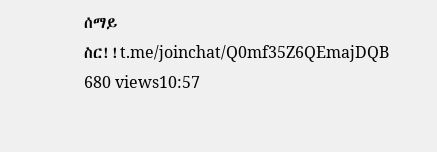ሰማይ ስር!!t.me/joinchat/Q0mf35Z6QEmajDQB
680 views10:57